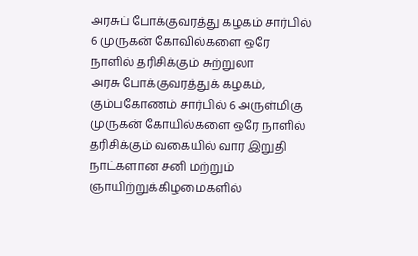அரசுப் போக்குவரத்து கழகம் சார்பில் 6 முருகன் கோவில்களை ஒரே நாளில் தரிசிக்கும் சுற்றுலா
அரசு போக்குவரத்துக் கழகம், கும்பகோணம் சார்பில் 6 அருள்மிகு முருகன் கோயில்களை ஒரே நாளில் தரிசிக்கும் வகையில் வார இறுதி நாட்களான சனி மற்றும் ஞாயிற்றுக்கிழமைகளில்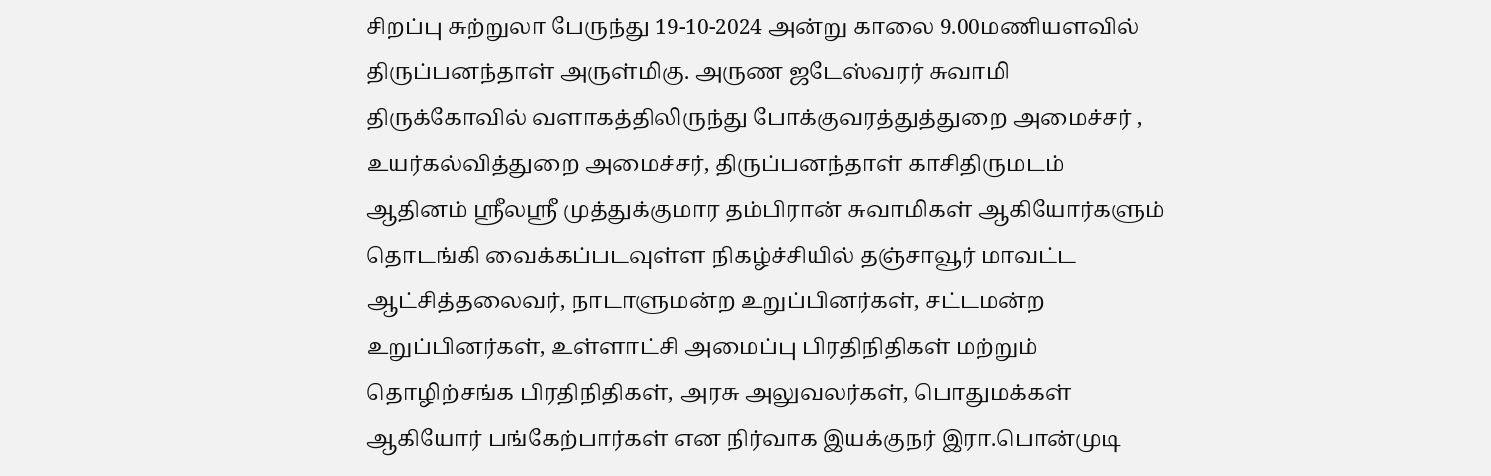சிறப்பு சுற்றுலா பேருந்து 19-10-2024 அன்று காலை 9.00மணியளவில் திருப்பனந்தாள் அருள்மிகு. அருண ஜடேஸ்வரர் சுவாமி திருக்கோவில் வளாகத்திலிருந்து போக்குவரத்துத்துறை அமைச்சர் , உயர்கல்வித்துறை அமைச்சர், திருப்பனந்தாள் காசிதிருமடம் ஆதினம் ஶ்ரீலஶ்ரீ முத்துக்குமார தம்பிரான் சுவாமிகள் ஆகியோர்களும் தொடங்கி வைக்கப்படவுள்ள நிகழ்ச்சியில் தஞ்சாவூர் மாவட்ட ஆட்சித்தலைவர், நாடாளுமன்ற உறுப்பினர்கள், சட்டமன்ற உறுப்பினர்கள், உள்ளாட்சி அமைப்பு பிரதிநிதிகள் மற்றும் தொழிற்சங்க பிரதிநிதிகள், அரசு அலுவலர்கள், பொதுமக்கள் ஆகியோர் பங்கேற்பார்கள் என நிர்வாக இயக்குநர் இரா.பொன்முடி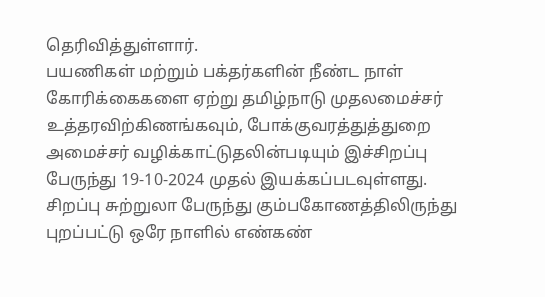தெரிவித்துள்ளார்.
பயணிகள் மற்றும் பக்தர்களின் நீண்ட நாள் கோரிக்கைகளை ஏற்று தமிழ்நாடு முதலமைச்சர் உத்தரவிற்கிணங்கவும், போக்குவரத்துத்துறை அமைச்சர் வழிக்காட்டுதலின்படியும் இச்சிறப்பு பேருந்து 19-10-2024 முதல் இயக்கப்படவுள்ளது.
சிறப்பு சுற்றுலா பேருந்து கும்பகோணத்திலிருந்து புறப்பட்டு ஒரே நாளில் எண்கண்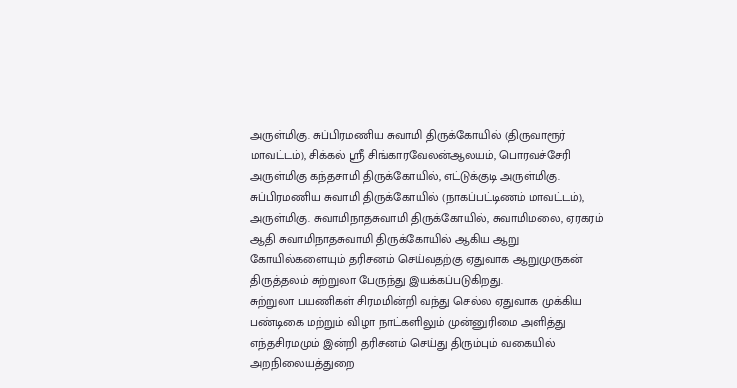அருள்மிகு. சுப்பிரமணிய சுவாமி திருக்கோயில் (திருவாரூர் மாவட்டம்), சிக்கல் ஶ்ரீ சிங்காரவேலன்ஆலயம், பொரவச்சேரி அருள்மிகு கந்தசாமி திருக்கோயில், எட்டுக்குடி அருள்மிகு. சுப்பிரமணிய சுவாமி திருக்கோயில் (நாகப்பட்டிணம் மாவட்டம்), அருள்மிகு. சுவாமிநாதசுவாமி திருக்கோயில், சுவாமிமலை, ஏரகரம் ஆதி சுவாமிநாதசுவாமி திருக்கோயில் ஆகிய ஆறு கோயில்களையும் தரிசனம் செய்வதற்கு ஏதுவாக ஆறுமுருகன் திருத்தலம் சுற்றுலா பேருந்து இயக்கப்படுகிறது.
சுற்றுலா பயணிகள் சிரமமின்றி வந்து செல்ல ஏதுவாக முக்கிய பண்டிகை மற்றும் விழா நாட்களிலும் முன்னுரிமை அளித்து எந்தசிரமமும் இன்றி தரிசனம் செய்து திரும்பும் வகையில் அறநிலையத்துறை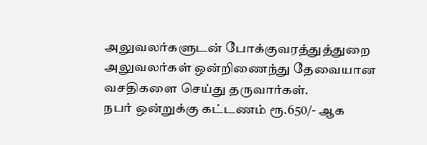அலுவலர்களுடன் போக்குவரத்துத்துறை அலுவலர்கள் ஒன்றிணைந்து தேவையான வசதிகளை செய்து தருவார்கள்.
நபர் ஒன்றுக்கு கட்டணம் ரூ.650/- ஆக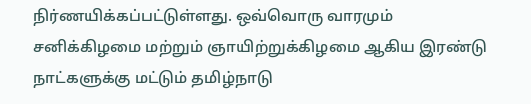நிர்ணயிக்கப்பட்டுள்ளது. ஒவ்வொரு வாரமும் சனிக்கிழமை மற்றும் ஞாயிற்றுக்கிழமை ஆகிய இரண்டு நாட்களுக்கு மட்டும் தமிழ்நாடு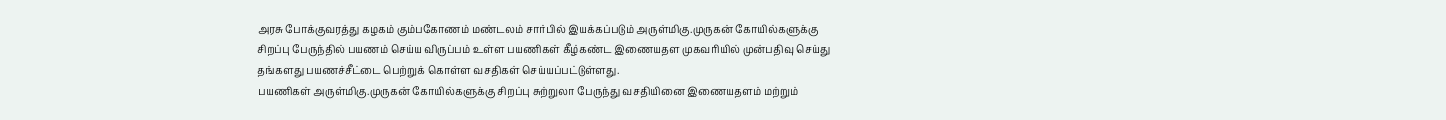அரசு போக்குவரத்து கழகம் கும்பகோணம் மண்டலம் சார்பில் இயக்கப்படும் அருள்மிகு.முருகன் கோயில்களுக்கு சிறப்பு பேருந்தில் பயணம் செய்ய விருப்பம் உள்ள பயணிகள் கீழ்கண்ட இணையதள முகவரியில் முன்பதிவு செய்து தங்களது பயணச்சீட்டை பெற்றுக் கொள்ள வசதிகள் செய்யப்பட்டுள்ளது.
பயணிகள் அருள்மிகு.முருகன் கோயில்களுக்கு சிறப்பு சுற்றுலா பேருந்து வசதியினை இணையதளம் மற்றும்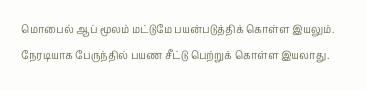மொபைல் ஆப் மூலம் மட்டுமே பயன்படுத்திக் கொள்ள இயலும். நேரடியாக பேருந்தில் பயண சீட்டு பெற்றுக் கொள்ள இயலாது.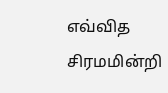எவ்வித சிரமமின்றி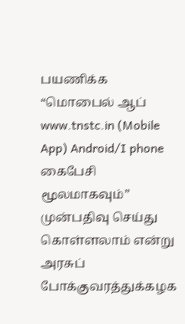பயணிக்க “மொபைல் ஆப் www.tnstc.in (Mobile App) Android/I phone கைபேசி மூலமாகவும்” முன்பதிவு செய்து கொள்ளலாம் என்று அரசுப் போக்குவரத்துக்கழக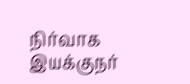நிர்வாக இயக்குநர்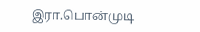இரா.பொன்முடி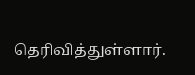தெரிவித்துள்ளார்.